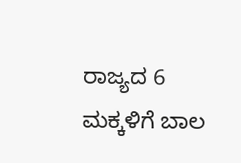ರಾಜ್ಯದ 6 ಮಕ್ಕಳಿಗೆ ಬಾಲ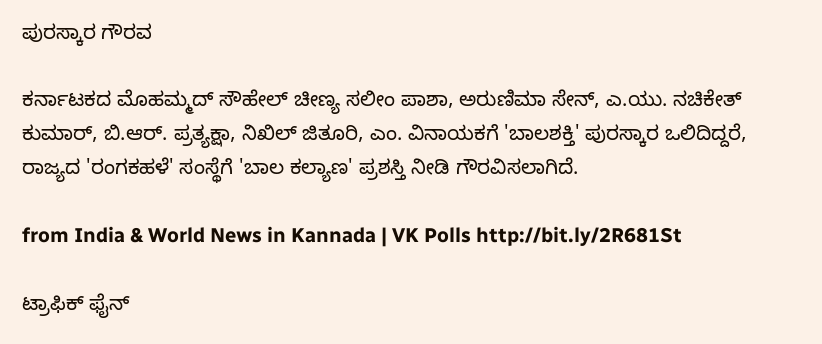ಪುರಸ್ಕಾರ ಗೌರವ

ಕರ್ನಾಟಕದ ಮೊಹಮ್ಮದ್‌ ಸೌಹೇಲ್‌ ಚೀಣ್ಯ ಸಲೀಂ ಪಾಶಾ, ಅರುಣಿಮಾ ಸೇನ್‌, ಎ.ಯು. ನಚಿಕೇತ್‌ ಕುಮಾರ್‌, ಬಿ.ಆರ್‌. ಪ್ರತ್ಯಕ್ಷಾ, ನಿಖಿಲ್‌ ಜಿತೂರಿ, ಎಂ. ವಿನಾಯಕಗೆ 'ಬಾಲಶಕ್ತಿ' ಪುರಸ್ಕಾರ ಒಲಿದಿದ್ದರೆ, ರಾಜ್ಯದ 'ರಂಗಕಹಳೆ' ಸಂಸ್ಥೆಗೆ 'ಬಾಲ ಕಲ್ಯಾಣ' ಪ್ರಶಸ್ತಿ ನೀಡಿ ಗೌರವಿಸಲಾಗಿದೆ.

from India & World News in Kannada | VK Polls http://bit.ly/2R681St

ಟ್ರಾಫಿಕ್‌ ಫೈನ್‌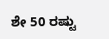ಶೇ 50 ರಷ್ಟು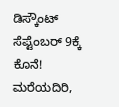ಡಿಸ್ಕೌಂಟ್‌ ಸೆಪ್ಟೆಂಬರ್‌ 9ಕ್ಕೆ ಕೊನೆ! ಮರೆಯದಿರಿ,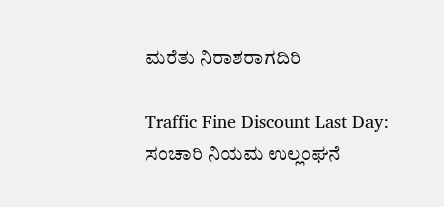ಮರೆತು ನಿರಾಶರಾಗದಿರಿ

Traffic Fine Discount Last Day: ಸಂಚಾರಿ ನಿಯಮ ಉಲ್ಲಂಘನೆ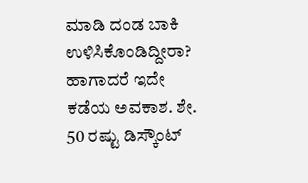ಮಾಡಿ ದಂಡ ಬಾಕಿ ಉಳಿಸಿಕೊಂಡಿದ್ದೀರಾ? ಹಾಗಾದರೆ ಇದೇ ಕಡೆಯ ಅವಕಾಶ. ಶೇ. 50 ರಷ್ಟು ಡಿಸ್ಕೌಂಟ್‌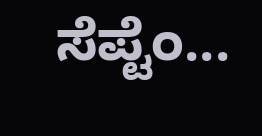ಸೆಪ್ಟೆಂ...